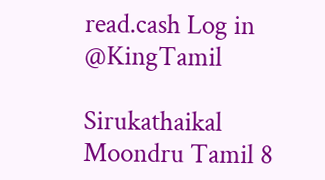read.cash Log in
@KingTamil

Sirukathaikal Moondru Tamil 8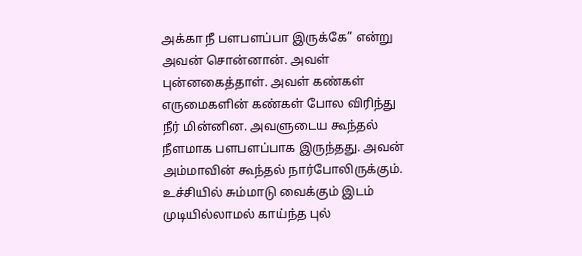அக்கா நீ பளபளப்பா இருக்கே” என்று அவன் சொன்னான். அவள் புன்னகைத்தாள். அவள் கண்கள் எருமைகளின் கண்கள் போல விரிந்து நீர் மின்னின. அவளுடைய கூந்தல் நீளமாக பளபளப்பாக இருந்தது. அவன் அம்மாவின் கூந்தல் நார்போலிருக்கும். உச்சியில் சும்மாடு வைக்கும் இடம் முடியில்லாமல் காய்ந்த புல்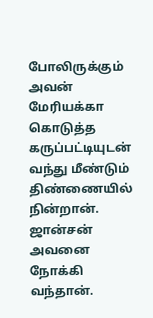போலிருக்கும் அவன் மேரியக்கா கொடுத்த கருப்பட்டியுடன் வந்து மீண்டும் திண்ணையில் நின்றான். ஜான்சன் அவனை நோக்கி வந்தான்.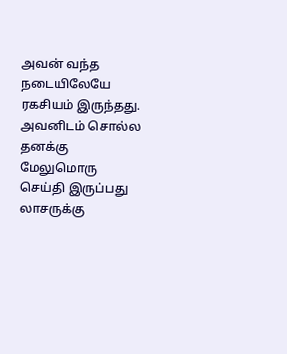அவன் வந்த நடையிலேயே ரகசியம் இருந்தது. அவனிடம் சொல்ல தனக்கு மேலுமொரு செய்தி இருப்பது லாசருக்கு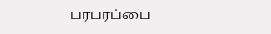பரபரப்பை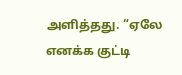அளித்தது. “ஏலே எனக்க குட்டி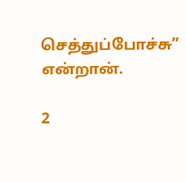செத்துப்போச்சு” என்றான்.

2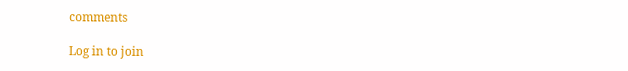comments

Log in to join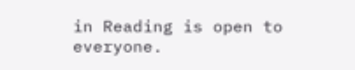in Reading is open to everyone.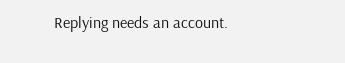Replying needs an account.